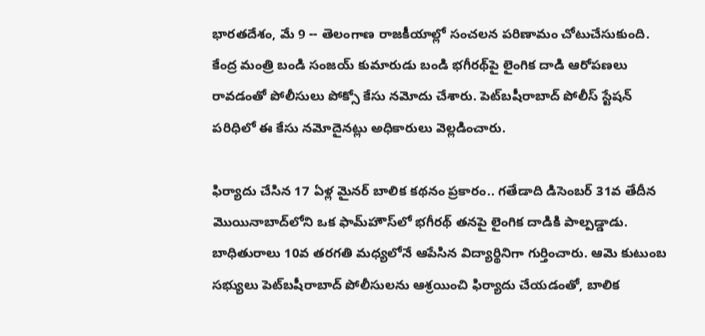భారతదేశం, మే 9 -- తెలంగాణ రాజకీయాల్లో సంచలన పరిణామం చోటుచేసుకుంది. కేంద్ర మంత్రి బండి సంజయ్ కుమారుడు బండి భగీరథ్‌పై లైంగిక దాడి ఆరోపణలు రావడంతో పోలీసులు పోక్సో కేసు నమోదు చేశారు. పెట్‌బషీరాబాద్ పోలీస్ స్టేషన్ పరిధిలో ఈ కేసు నమోదైనట్లు అధికారులు వెల్లడించారు.

ఫిర్యాదు చేసిన 17 ఏళ్ల మైనర్ బాలిక కథనం ప్రకారం.. గతేడాది డిసెంబర్ 31వ తేదీన మొయినాబాద్‌లోని ఒక ఫామ్‌హౌస్‌లో భగీరథ్ తనపై లైంగిక దాడికి పాల్పడ్డాడు. బాధితురాలు 10వ తరగతి మధ్యలోనే ఆపేసిన విద్యార్థినిగా గుర్తించారు. ఆమె కుటుంబ సభ్యులు పెట్‌బషీరాబాద్ పోలీసులను ఆశ్రయించి ఫిర్యాదు చేయడంతో, బాలిక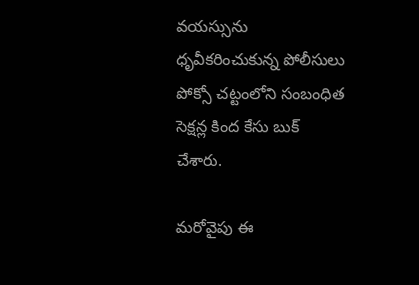వయస్సును ధృవీకరించుకున్న పోలీసులు పోక్సో చట్టంలోని సంబంధిత సెక్షన్ల కింద కేసు బుక్ చేశారు.

మరోవైపు ఈ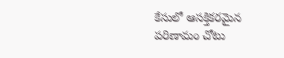కేసులో ఆసక్తికరమైన పరిణామం చోటు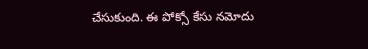చేసుకుంది. ఈ పోక్సో కేసు నమోదు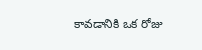కావడానికి ఒక రోజు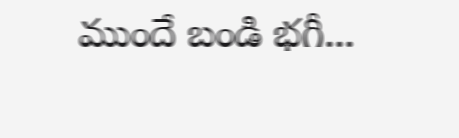ముందే బండి భగీ...